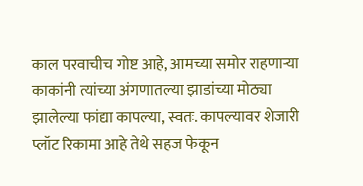काल परवाचीच गोष्ट आहे, आमच्या समोर राहणाऱ्या काकांनी त्यांच्या अंगणातल्या झाडांच्या मोठ्या झालेल्या फांद्या कापल्या, स्वतः. कापल्यावर शेजारी प्लॉट रिकामा आहे तेथे सहज फेकून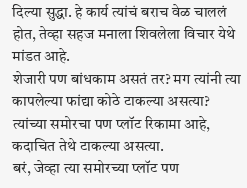दिल्या सुद्धा. हे कार्य त्यांचं बराच वेळ चाललं होत, तेव्हा सहज मनाला शिवलेला विचार येथे मांडत आहे.
शेजारी पण बांधकाम असतं तर? मग त्यांनी त्या कापलेल्या फांद्या कोठे टाकल्या असत्या?
त्यांच्या समोरचा पण प्लॉट रिकामा आहे, कदाचित तेथे टाकल्या असत्या.
बरं, जेव्हा त्या समोरच्या प्लॉट पण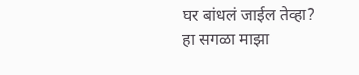घर बांधलं जाईल तेव्हा? हा सगळा माझा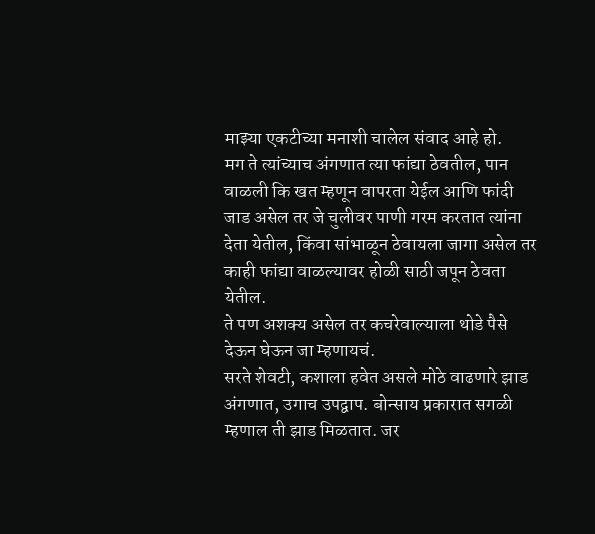माझ्या एकटीच्या मनाशी चालेल संवाद आहे हो.
मग ते त्यांच्याच अंगणात त्या फांद्या ठेवतील, पान वाळली कि खत म्हणून वापरता येईल आणि फांदी जाड असेल तर जे चुलीवर पाणी गरम करतात त्यांना देता येतील, किंवा सांभाळून ठेवायला जागा असेल तर काही फांद्या वाळल्यावर होळी साठी जपून ठेवता येतील.
ते पण अशक्य असेल तर कचरेवाल्याला थोडे पैसे देऊन घेऊन जा म्हणायचं.
सरते शेवटी, कशाला हवेत असले मोठे वाढणारे झाड अंगणात, उगाच उपद्वाप. बोन्साय प्रकारात सगळी म्हणाल ती झाड मिळतात. जर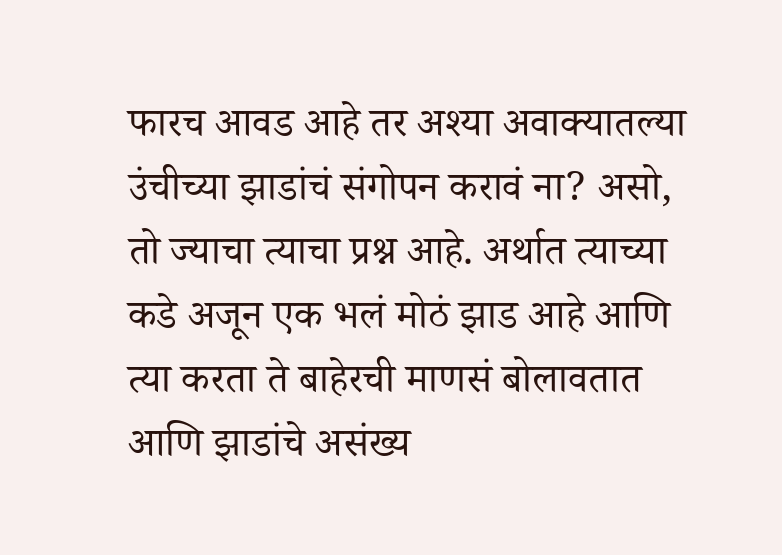फारच आवड आहे तर अश्या अवाक्यातल्या उंचीच्या झाडांचं संगोपन करावं ना? असो, तो ज्याचा त्याचा प्रश्न आहे. अर्थात त्याच्या कडे अजून एक भलं मोठं झाड आहे आणि त्या करता ते बाहेरची माणसं बोलावतात आणि झाडांचे असंख्य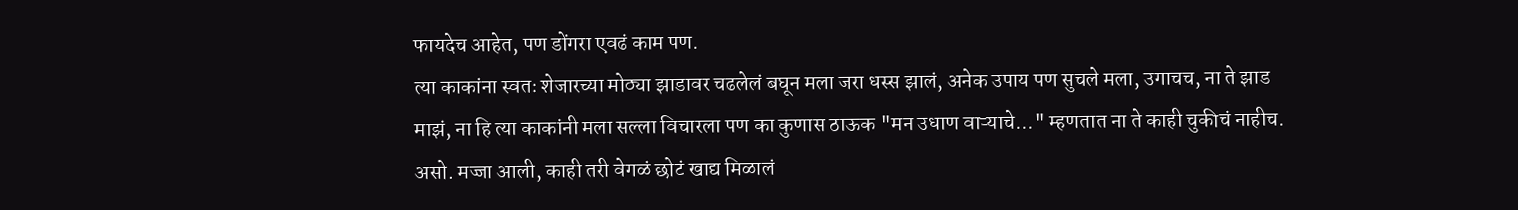फायदेच आहेत, पण डोंगरा एवढं काम पण.
त्या काकांना स्वतः शेजारच्या मोठ्या झाडावर चढलेलं बघून मला जरा धस्स झालं, अनेक उपाय पण सुचले मला, उगाचच, ना ते झाड माझं, ना हि त्या काकांनी मला सल्ला विचारला पण का कुणास ठाऊक "मन उधाण वाऱ्याचे..." म्हणतात ना ते काही चुकीचं नाहीच. असो. मज्जा आली, काही तरी वेगळं छोटं खाद्य मिळालं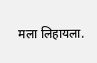मला लिहायला.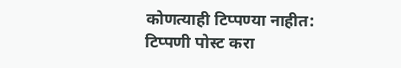कोणत्याही टिप्पण्या नाहीत:
टिप्पणी पोस्ट करा